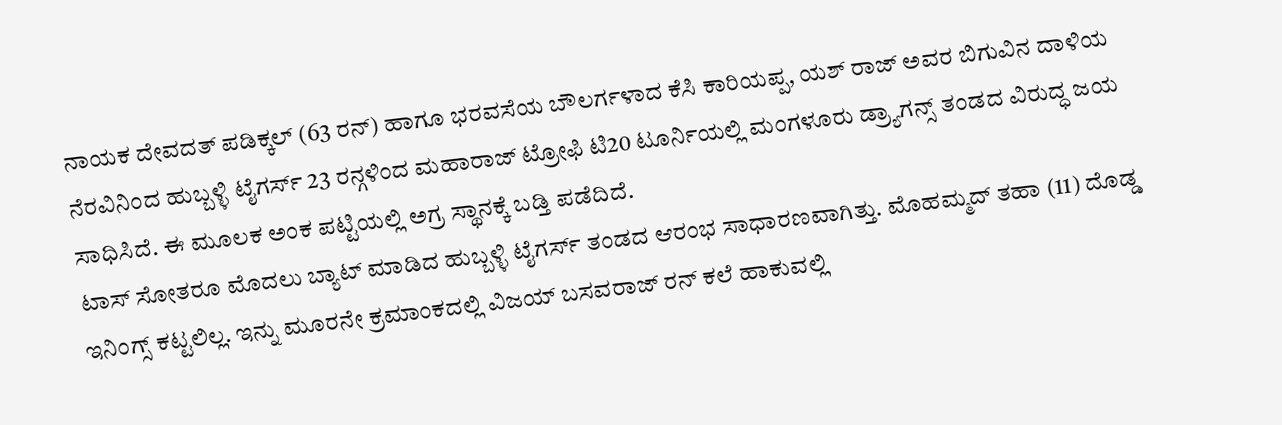ನಾಯಕ ದೇವದತ್ ಪಡಿಕ್ಕಲ್ (63 ರನ್) ಹಾಗೂ ಭರವಸೆಯ ಬೌಲರ್ಗಳಾದ ಕೆಸಿ ಕಾರಿಯಪ್ಪ, ಯಶ್ ರಾಜ್ ಅವರ ಬಿಗುವಿನ ದಾಳಿಯ ನೆರವಿನಿಂದ ಹುಬ್ಬಳ್ಳಿ ಟೈಗರ್ಸ್ 23 ರನ್ಗಳಿಂದ ಮಹಾರಾಜ್ ಟ್ರೋಫಿ ಟಿ20 ಟೂರ್ನಿಯಲ್ಲಿ ಮಂಗಳೂರು ಡ್ರ್ಯಾಗನ್ಸ್ ತಂಡದ ವಿರುದ್ಧ ಜಯ ಸಾಧಿಸಿದೆ. ಈ ಮೂಲಕ ಅಂಕ ಪಟ್ಟಿಯಲ್ಲಿ ಅಗ್ರ ಸ್ಥಾನಕ್ಕೆ ಬಡ್ತಿ ಪಡೆದಿದೆ.
ಟಾಸ್ ಸೋತರೂ ಮೊದಲು ಬ್ಯಾಟ್ ಮಾಡಿದ ಹುಬ್ಬಳ್ಳಿ ಟೈಗರ್ಸ್ ತಂಡದ ಆರಂಭ ಸಾಧಾರಣವಾಗಿತ್ತು. ಮೊಹಮ್ಮದ್ ತಹಾ (11) ದೊಡ್ಡ ಇನಿಂಗ್ಸ್ ಕಟ್ಟಲಿಲ್ಲ. ಇನ್ನು ಮೂರನೇ ಕ್ರಮಾಂಕದಲ್ಲಿ ವಿಜಯ್ ಬಸವರಾಜ್ ರನ್ ಕಲೆ ಹಾಕುವಲ್ಲಿ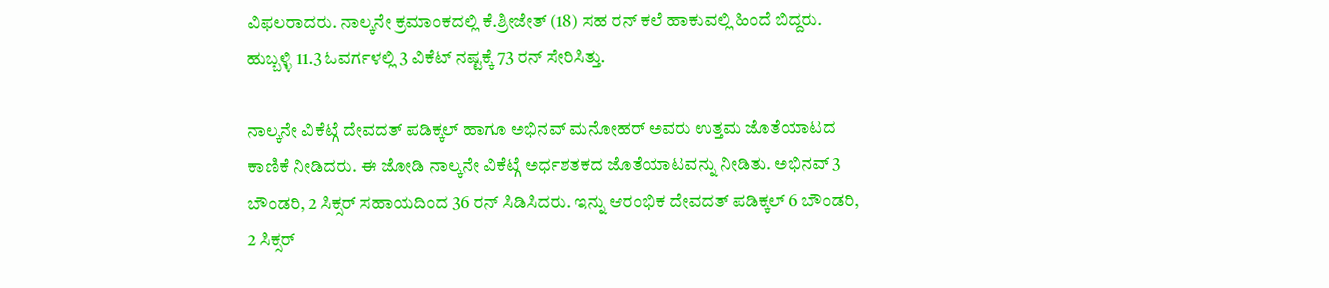ವಿಫಲರಾದರು. ನಾಲ್ಕನೇ ಕ್ರಮಾಂಕದಲ್ಲಿ ಕೆ.ಶ್ರೀಜೇತ್ (18) ಸಹ ರನ್ ಕಲೆ ಹಾಕುವಲ್ಲಿ ಹಿಂದೆ ಬಿದ್ದರು. ಹುಬ್ಬಳ್ಳಿ 11.3 ಓವರ್ಗಳಲ್ಲಿ 3 ವಿಕೆಟ್ ನಷ್ಟಕ್ಕೆ 73 ರನ್ ಸೇರಿಸಿತ್ತು.

ನಾಲ್ಕನೇ ವಿಕೆಟ್ಗೆ ದೇವದತ್ ಪಡಿಕ್ಕಲ್ ಹಾಗೂ ಅಭಿನವ್ ಮನೋಹರ್ ಅವರು ಉತ್ತಮ ಜೊತೆಯಾಟದ ಕಾಣಿಕೆ ನೀಡಿದರು. ಈ ಜೋಡಿ ನಾಲ್ಕನೇ ವಿಕೆಟ್ಗೆ ಅರ್ಧಶತಕದ ಜೊತೆಯಾಟವನ್ನು ನೀಡಿತು. ಅಭಿನವ್ 3 ಬೌಂಡರಿ, 2 ಸಿಕ್ಸರ್ ಸಹಾಯದಿಂದ 36 ರನ್ ಸಿಡಿಸಿದರು. ಇನ್ನು ಆರಂಭಿಕ ದೇವದತ್ ಪಡಿಕ್ಕಲ್ 6 ಬೌಂಡರಿ, 2 ಸಿಕ್ಸರ್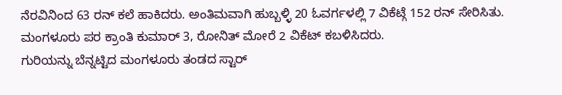ನೆರವಿನಿಂದ 63 ರನ್ ಕಲೆ ಹಾಕಿದರು. ಅಂತಿಮವಾಗಿ ಹುಬ್ಬಳ್ಳಿ 20 ಓವರ್ಗಳಲ್ಲಿ 7 ವಿಕೆಟ್ಗೆ 152 ರನ್ ಸೇರಿಸಿತು. ಮಂಗಳೂರು ಪರ ಕ್ರಾಂತಿ ಕುಮಾರ್ 3, ರೋನಿತ್ ಮೋರೆ 2 ವಿಕೆಟ್ ಕಬಳಿಸಿದರು.
ಗುರಿಯನ್ನು ಬೆನ್ನಟ್ಟಿದ ಮಂಗಳೂರು ತಂಡದ ಸ್ಟಾರ್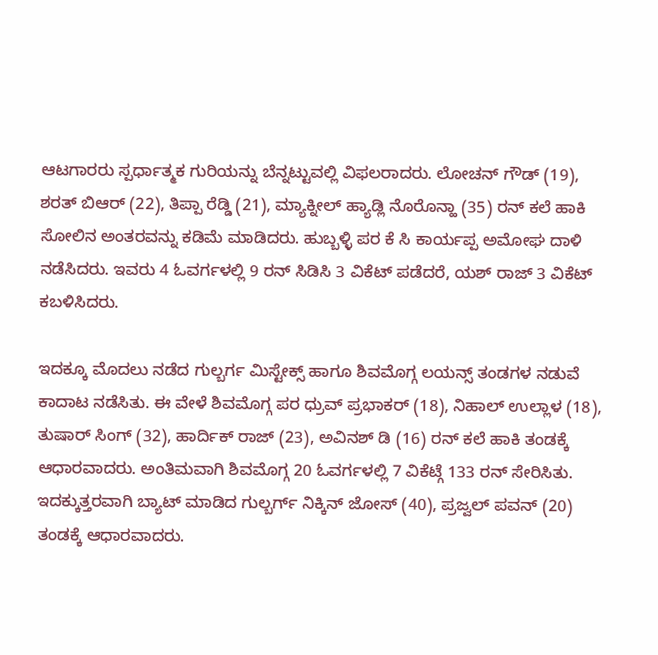ಆಟಗಾರರು ಸ್ಪರ್ಧಾತ್ಮಕ ಗುರಿಯನ್ನು ಬೆನ್ನಟ್ಟುವಲ್ಲಿ ವಿಫಲರಾದರು. ಲೋಚನ್ ಗೌಡ್ (19), ಶರತ್ ಬಿಆರ್ (22), ತಿಪ್ಪಾ ರೆಡ್ಡಿ (21), ಮ್ಯಾಕ್ನೀಲ್ ಹ್ಯಾಡ್ಲಿ ನೊರೊನ್ಹಾ (35) ರನ್ ಕಲೆ ಹಾಕಿ ಸೋಲಿನ ಅಂತರವನ್ನು ಕಡಿಮೆ ಮಾಡಿದರು. ಹುಬ್ಬಳ್ಳಿ ಪರ ಕೆ ಸಿ ಕಾರ್ಯಪ್ಪ ಅಮೋಘ ದಾಳಿ ನಡೆಸಿದರು. ಇವರು 4 ಓವರ್ಗಳಲ್ಲಿ 9 ರನ್ ಸಿಡಿಸಿ 3 ವಿಕೆಟ್ ಪಡೆದರೆ, ಯಶ್ ರಾಜ್ 3 ವಿಕೆಟ್ ಕಬಳಿಸಿದರು.

ಇದಕ್ಕೂ ಮೊದಲು ನಡೆದ ಗುಲ್ಬರ್ಗ ಮಿಸ್ಟೇಕ್ಸ್ ಹಾಗೂ ಶಿವಮೊಗ್ಗ ಲಯನ್ಸ್ ತಂಡಗಳ ನಡುವೆ ಕಾದಾಟ ನಡೆಸಿತು. ಈ ವೇಳೆ ಶಿವಮೊಗ್ಗ ಪರ ಧ್ರುವ್ ಪ್ರಭಾಕರ್ (18), ನಿಹಾಲ್ ಉಲ್ಲಾಳ (18), ತುಷಾರ್ ಸಿಂಗ್ (32), ಹಾರ್ದಿಕ್ ರಾಜ್ (23), ಅವಿನಶ್ ಡಿ (16) ರನ್ ಕಲೆ ಹಾಕಿ ತಂಡಕ್ಕೆ ಆಧಾರವಾದರು. ಅಂತಿಮವಾಗಿ ಶಿವಮೊಗ್ಗ 20 ಓವರ್ಗಳಲ್ಲಿ 7 ವಿಕೆಟ್ಗೆ 133 ರನ್ ಸೇರಿಸಿತು. ಇದಕ್ಕುತ್ತರವಾಗಿ ಬ್ಯಾಟ್ ಮಾಡಿದ ಗುಲ್ಬರ್ಗ್ ನಿಕ್ಕಿನ್ ಜೋಸ್ (40), ಪ್ರಜ್ವಲ್ ಪವನ್ (20) ತಂಡಕ್ಕೆ ಆಧಾರವಾದರು.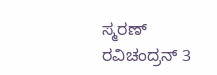ಸ್ಮರಣ್ ರವಿಚಂದ್ರನ್ 3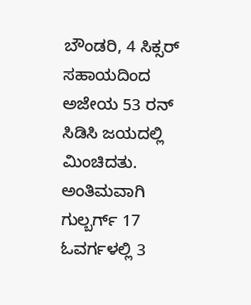ಬೌಂಡರಿ, 4 ಸಿಕ್ಸರ್ ಸಹಾಯದಿಂದ ಅಜೇಯ 53 ರನ್ ಸಿಡಿಸಿ ಜಯದಲ್ಲಿ ಮಿಂಚಿದತು. ಅಂತಿಮವಾಗಿ ಗುಲ್ಬರ್ಗ್ 17 ಓವರ್ಗಳಲ್ಲಿ 3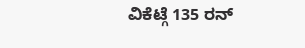ವಿಕೆಟ್ಗೆ 135 ರನ್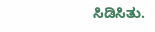ಸಿಡಿಸಿತು.